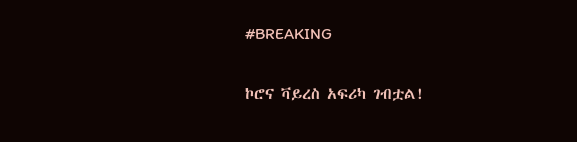#BREAKING

ኮሮና ቫይረስ አፍሪካ ገብቷል!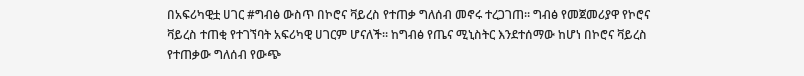በአፍሪካዊቷ ሀገር #ግብፅ ውስጥ በኮሮና ቫይረስ የተጠቃ ግለሰብ መኖሩ ተረጋገጠ። ግብፅ የመጀመሪያዋ የኮሮና ቫይረስ ተጠቂ የተገኘባት አፍሪካዊ ሀገርም ሆናለች። ከግብፅ የጤና ሚኒስትር እንደተሰማው ከሆነ በኮሮና ቫይረስ የተጠቃው ግለሰብ የውጭ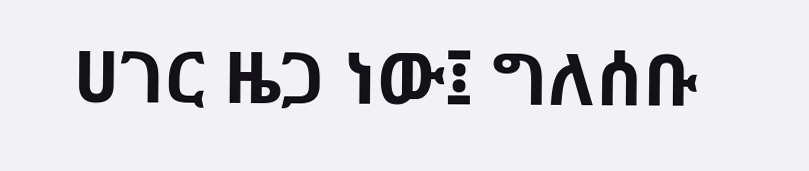ሀገር ዜጋ ነው፤ ግለሰቡ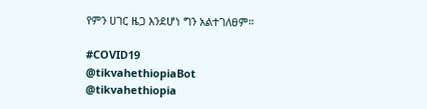የምን ሀገር ዜጋ እንደሆነ ግን አልተገለፀም።

#COVID19
@tikvahethiopiaBot @tikvahethiopia